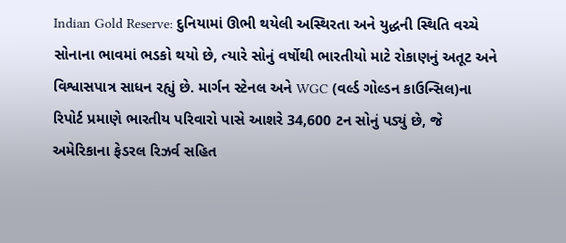Indian Gold Reserve: દુનિયામાં ઊભી થયેલી અસ્થિરતા અને યુદ્ધની સ્થિતિ વચ્ચે સોનાના ભાવમાં ભડકો થયો છે, ત્યારે સોનું વર્ષોથી ભારતીયો માટે રોકાણનું અતૂટ અને વિશ્વાસપાત્ર સાધન રહ્યું છે. માર્ગન સ્ટેનલ અને WGC (વર્લ્ડ ગોલ્ડન કાઉન્સિલ)ના રિપોર્ટ પ્રમાણે ભારતીય પરિવારો પાસે આશરે 34,600 ટન સોનું પડ્યું છે, જે અમેરિકાના ફેડરલ રિઝર્વ સહિત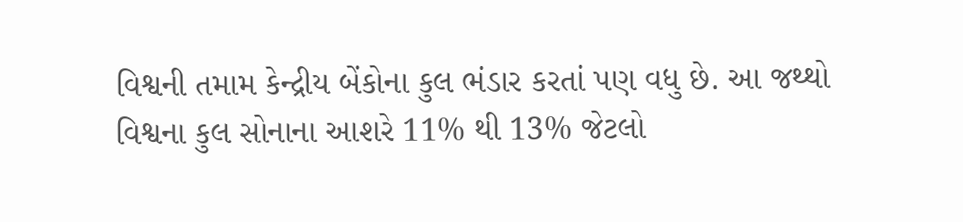વિશ્વની તમામ કેન્દ્રીય બેંકોના કુલ ભંડાર કરતાં પણ વધુ છે. આ જથ્થો વિશ્વના કુલ સોનાના આશરે 11% થી 13% જેટલો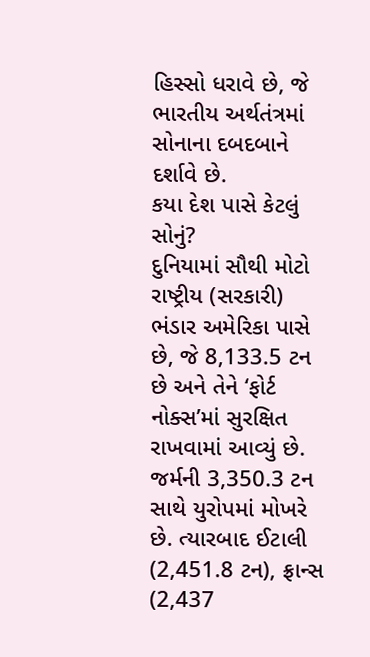હિસ્સો ધરાવે છે, જે ભારતીય અર્થતંત્રમાં સોનાના દબદબાને દર્શાવે છે.
કયા દેશ પાસે કેટલું સોનું?
દુનિયામાં સૌથી મોટો રાષ્ટ્રીય (સરકારી) ભંડાર અમેરિકા પાસે છે, જે 8,133.5 ટન છે અને તેને ‘ફોર્ટ નોક્સ’માં સુરક્ષિત રાખવામાં આવ્યું છે. જર્મની 3,350.3 ટન સાથે યુરોપમાં મોખરે છે. ત્યારબાદ ઈટાલી (2,451.8 ટન), ફ્રાન્સ (2,437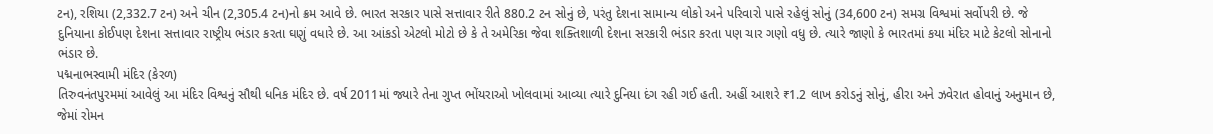ટન), રશિયા (2,332.7 ટન) અને ચીન (2,305.4 ટન)નો ક્રમ આવે છે. ભારત સરકાર પાસે સત્તાવાર રીતે 880.2 ટન સોનું છે, પરંતુ દેશના સામાન્ય લોકો અને પરિવારો પાસે રહેલું સોનું (34,600 ટન) સમગ્ર વિશ્વમાં સર્વોપરી છે. જે દુનિયાના કોઈપણ દેશના સત્તાવાર રાષ્ટ્રીય ભંડાર કરતા ઘણું વધારે છે. આ આંકડો એટલો મોટો છે કે તે અમેરિકા જેવા શક્તિશાળી દેશના સરકારી ભંડાર કરતા પણ ચાર ગણો વધુ છે. ત્યારે જાણો કે ભારતમાં કયા મંદિર માટે કેટલો સોનાનો ભંડાર છે.
પદ્મનાભસ્વામી મંદિર (કેરળ)
તિરુવનંતપુરમમાં આવેલું આ મંદિર વિશ્વનું સૌથી ધનિક મંદિર છે. વર્ષ 2011માં જ્યારે તેના ગુપ્ત ભોંયરાઓ ખોલવામાં આવ્યા ત્યારે દુનિયા દંગ રહી ગઈ હતી. અહીં આશરે ₹1.2 લાખ કરોડનું સોનું, હીરા અને ઝવેરાત હોવાનું અનુમાન છે, જેમાં રોમન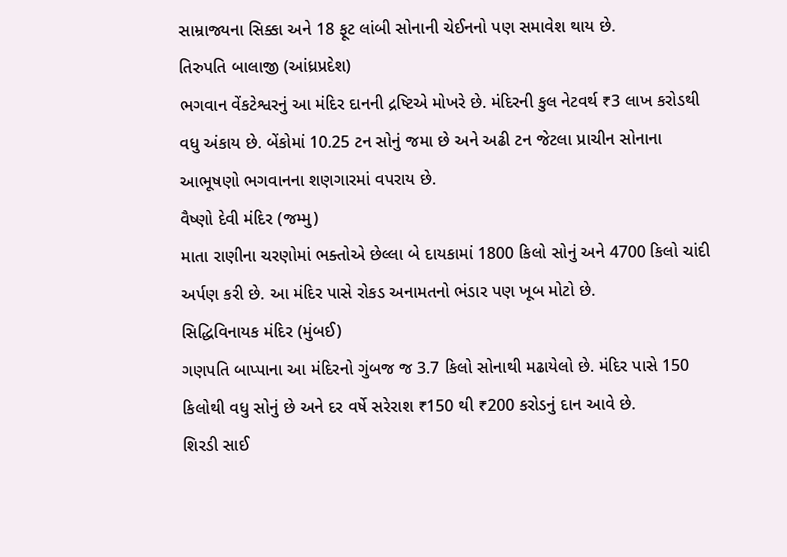સામ્રાજ્યના સિક્કા અને 18 ફૂટ લાંબી સોનાની ચેઈનનો પણ સમાવેશ થાય છે.
તિરુપતિ બાલાજી (આંધ્રપ્રદેશ)
ભગવાન વેંકટેશ્વરનું આ મંદિર દાનની દ્રષ્ટિએ મોખરે છે. મંદિરની કુલ નેટવર્થ ₹3 લાખ કરોડથી વધુ અંકાય છે. બેંકોમાં 10.25 ટન સોનું જમા છે અને અઢી ટન જેટલા પ્રાચીન સોનાના આભૂષણો ભગવાનના શણગારમાં વપરાય છે.
વૈષ્ણો દેવી મંદિર (જમ્મુ)
માતા રાણીના ચરણોમાં ભક્તોએ છેલ્લા બે દાયકામાં 1800 કિલો સોનું અને 4700 કિલો ચાંદી અર્પણ કરી છે. આ મંદિર પાસે રોકડ અનામતનો ભંડાર પણ ખૂબ મોટો છે.
સિદ્ધિવિનાયક મંદિર (મુંબઈ)
ગણપતિ બાપ્પાના આ મંદિરનો ગુંબજ જ 3.7 કિલો સોનાથી મઢાયેલો છે. મંદિર પાસે 150 કિલોથી વધુ સોનું છે અને દર વર્ષે સરેરાશ ₹150 થી ₹200 કરોડનું દાન આવે છે.
શિરડી સાઈ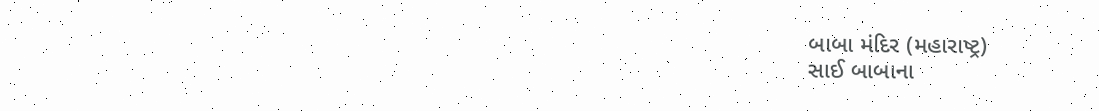બાબા મંદિર (મહારાષ્ટ્ર)
સાઈ બાબાના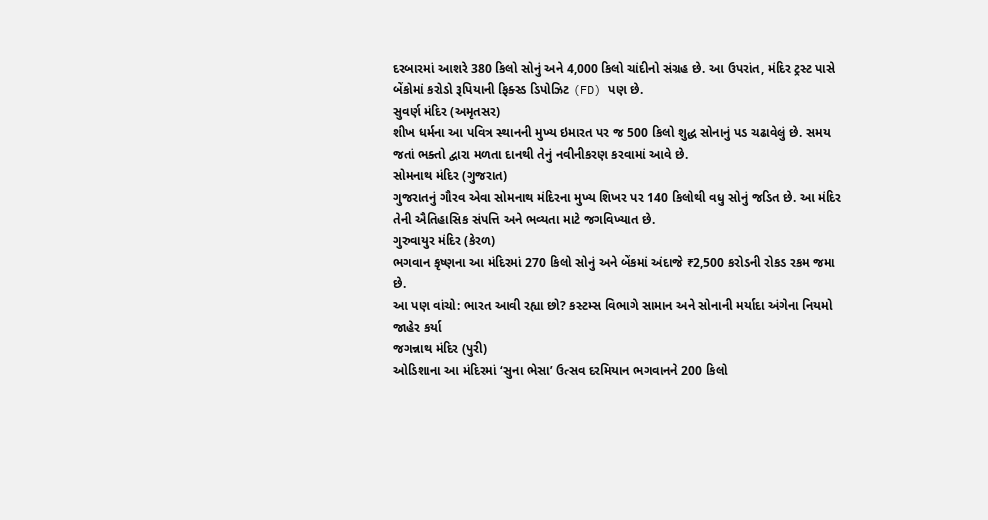દરબારમાં આશરે 380 કિલો સોનું અને 4,000 કિલો ચાંદીનો સંગ્રહ છે. આ ઉપરાંત, મંદિર ટ્રસ્ટ પાસે બેંકોમાં કરોડો રૂપિયાની ફિક્સ્ડ ડિપોઝિટ (FD) પણ છે.
સુવર્ણ મંદિર (અમૃતસર)
શીખ ધર્મના આ પવિત્ર સ્થાનની મુખ્ય ઇમારત પર જ 500 કિલો શુદ્ધ સોનાનું પડ ચઢાવેલું છે. સમય જતાં ભક્તો દ્વારા મળતા દાનથી તેનું નવીનીકરણ કરવામાં આવે છે.
સોમનાથ મંદિર (ગુજરાત)
ગુજરાતનું ગૌરવ એવા સોમનાથ મંદિરના મુખ્ય શિખર પર 140 કિલોથી વધુ સોનું જડિત છે. આ મંદિર તેની ઐતિહાસિક સંપત્તિ અને ભવ્યતા માટે જગવિખ્યાત છે.
ગુરુવાયુર મંદિર (કેરળ)
ભગવાન કૃષ્ણના આ મંદિરમાં 270 કિલો સોનું અને બેંકમાં અંદાજે ₹2,500 કરોડની રોકડ રકમ જમા છે.
આ પણ વાંચો: ભારત આવી રહ્યા છો? કસ્ટમ્સ વિભાગે સામાન અને સોનાની મર્યાદા અંગેના નિયમો જાહેર કર્યા
જગન્નાથ મંદિર (પુરી)
ઓડિશાના આ મંદિરમાં ‘સુના ભેસા’ ઉત્સવ દરમિયાન ભગવાનને 200 કિલો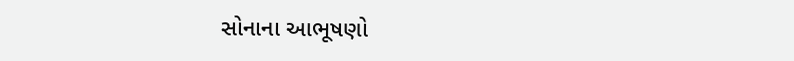સોનાના આભૂષણો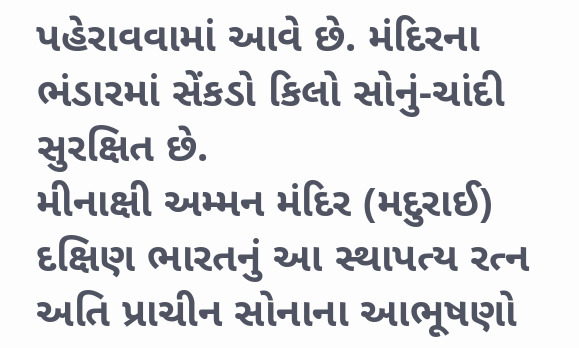પહેરાવવામાં આવે છે. મંદિરના ભંડારમાં સેંકડો કિલો સોનું-ચાંદી સુરક્ષિત છે.
મીનાક્ષી અમ્મન મંદિર (મદુરાઈ)
દક્ષિણ ભારતનું આ સ્થાપત્ય રત્ન અતિ પ્રાચીન સોનાના આભૂષણો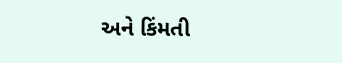અને કિંમતી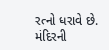રત્નો ધરાવે છે. મંદિરની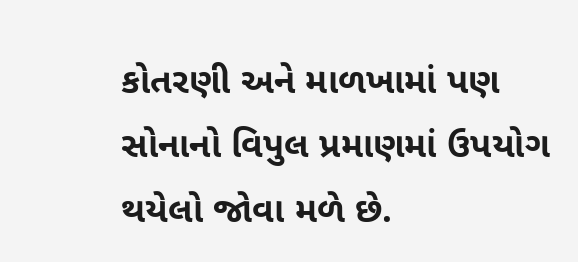કોતરણી અને માળખામાં પણ સોનાનો વિપુલ પ્રમાણમાં ઉપયોગ થયેલો જોવા મળે છે.